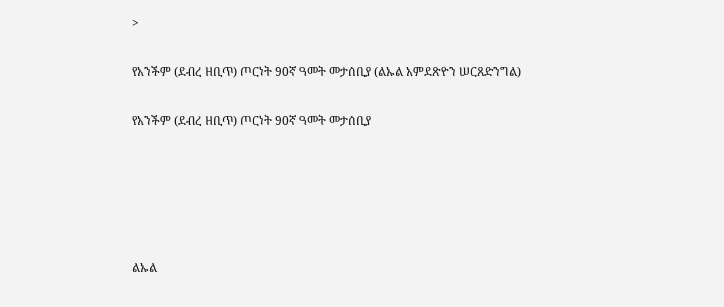>

የአንችም (ደብረ ዘቢጥ) ጦርነት 90ኛ ዓመት መታሰቢያ (ልኡል አምደጽዮን ሠርጸድንግል)

የአንችም (ደብረ ዘቢጥ) ጦርነት 90ኛ ዓመት መታሰቢያ





ልኡል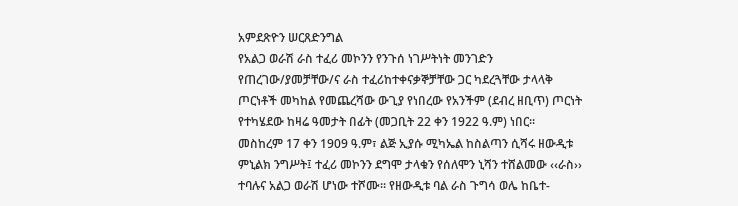አምደጽዮን ሠርጸድንግል
የአልጋ ወራሽ ራስ ተፈሪ መኮንን የንጉሰ ነገሥትነት መንገድን የጠረገው/ያመቻቸው/ና ራስ ተፈሪከተቀናቃኞቻቸው ጋር ካደረጓቸው ታላላቅ ጦርነቶች መካከል የመጨረሻው ውጊያ የነበረው የአንችም (ደብረ ዘቢጥ) ጦርነት የተካሄደው ከዛሬ ዓመታት በፊት (መጋቢት 22 ቀን 1922 ዓ.ም) ነበር፡፡
መስከረም 17 ቀን 1909 ዓ.ም፣ ልጅ ኢያሱ ሚካኤል ከስልጣን ሲሻሩ ዘውዲቱ ምኒልክ ንግሥት፤ ተፈሪ መኮንን ደግሞ ታላቁን የሰለሞን ኒሻን ተሸልመው ‹‹ራስ›› ተባሉና አልጋ ወራሽ ሆነው ተሾሙ፡፡ የዘውዲቱ ባል ራስ ጉግሳ ወሌ ከቤተ-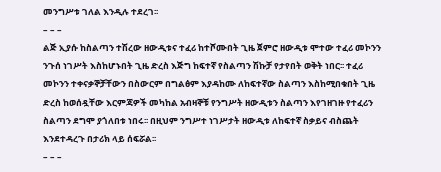መንግሥቱ ገለል እንዲሉ ተደረገ፡፡
– – –
ልጅ ኢያሱ ከስልጣን ተሽረው ዘውዲቱና ተፈሪ ከተሾሙበት ጊዜ ጀምሮ ዘውዲቱ ሞተው ተፈሪ መኮንን ንጉሰ ነገሥት እስከሆኑበት ጊዜ ድረስ እጅግ ከፍተኛ የስልጣን ሽኩቻ የታየበት ወቅት ነበር፡፡ ተፈሪ መኮንን ተቀናቃኞቻቸውን በስውርም በግልፅም እያዳከሙ ለከፍተኛው ስልጣን እስከሚበቁበት ጊዜ ድረስ ከወሰዷቸው እርምጃዎች መካከል አብዛኞቹ የንግሥት ዘውዲቱን ስልጣን እየገዘገዙ የተፈሪን ስልጣን ደግሞ ያጎለበቱ ነበሩ፡፡ በዚህም ንግሥተ ነገሥታት ዘውዲቱ ለከፍተኛ ስቃይና ብስጨት እንደተዳረጉ በታሪክ ላይ ሰፍሯል፡፡
– – –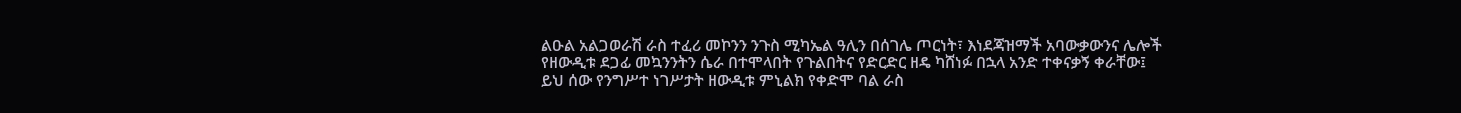ልዑል አልጋወራሽ ራስ ተፈሪ መኮንን ንጉስ ሚካኤል ዓሊን በሰገሌ ጦርነት፣ እነደጃዝማች አባውቃውንና ሌሎች የዘውዲቱ ደጋፊ መኳንንትን ሴራ በተሞላበት የጉልበትና የድርድር ዘዴ ካሸነፉ በኋላ አንድ ተቀናቃኝ ቀራቸው፤ ይህ ሰው የንግሥተ ነገሥታት ዘውዲቱ ምኒልክ የቀድሞ ባል ራስ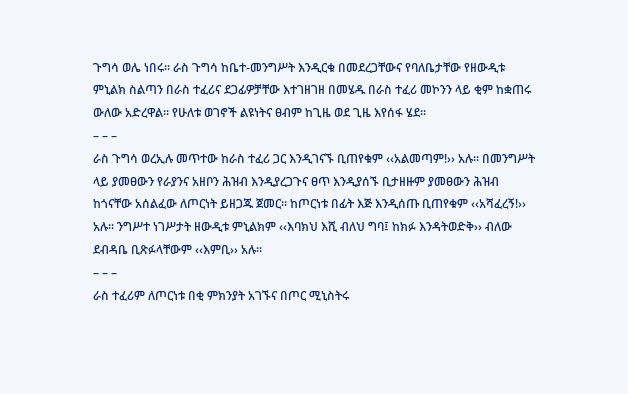ጉግሳ ወሌ ነበሩ፡፡ ራስ ጉግሳ ከቤተ-መንግሥት እንዲርቁ በመደረጋቸውና የባለቤታቸው የዘውዲቱ ምኒልክ ስልጣን በራስ ተፈሪና ደጋፊዎቻቸው እተገዘገዘ በመሄዱ በራስ ተፈሪ መኮንን ላይ ቂም ከቋጠሩ ውለው አድረዋል፡፡ የሁለቱ ወገኖች ልዩነትና ፀብም ከጊዜ ወደ ጊዜ እየሰፋ ሄደ፡፡
– – –
ራስ ጉግሳ ወረኢሉ መጥተው ከራስ ተፈሪ ጋር እንዲገናኙ ቢጠየቁም ‹‹አልመጣም!›› አሉ፡፡ በመንግሥት ላይ ያመፀውን የራያንና አዘቦን ሕዝብ እንዲያረጋጉና ፀጥ እንዲያሰኙ ቢታዘዙም ያመፀውን ሕዝብ ከጎናቸው አሰልፈው ለጦርነት ይዘጋጁ ጀመር፡፡ ከጦርነቱ በፊት እጅ እንዲሰጡ ቢጠየቁም ‹‹አሻፈረኝ!›› አሉ፡፡ ንግሥተ ነገሥታት ዘውዲቱ ምኒልክም ‹‹እባክህ እሺ ብለህ ግባ፤ ከክፉ እንዳትወድቅ›› ብለው ደብዳቤ ቢጽፉላቸውም ‹‹እምቢ›› አሉ፡፡
– – –
ራስ ተፈሪም ለጦርነቱ በቂ ምክንያት አገኙና በጦር ሚኒስትሩ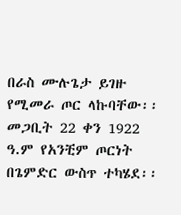በራስ ሙሉጌታ ይገዙ የሚመራ ጦር ላኩባቸው፡፡ መጋቢት 22 ቀን 1922 ዓ.ም የአንቺም ጦርነት በጌምድር ውስጥ ተካሄደ፡፡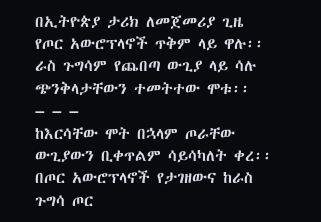በኢትዮጵያ ታሪክ ለመጀመሪያ ጊዜ የጦር አውሮፕላኖች ጥቅም ላይ ዋሉ፡፡ ራስ ጉግሳም የጨበጣ ውጊያ ላይ ሳሉ ጭንቅላታቸውን ተመትተው ሞቱ፡፡
– – –
ከእርሳቸው ሞት በኋላም ጦራቸው ውጊያውን ቢቀጥልም ሳይሳካለት ቀረ፡፡ በጦር አውሮፕላኖች የታገዘውና ከራስ ጉግሳ ጦር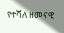የተሻለ ዘመናዊ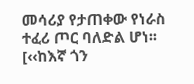መሳሪያ የታጠቀው የነራስ ተፈሪ ጦር ባለድል ሆነ፡፡ [‹‹ከእኛ ጎን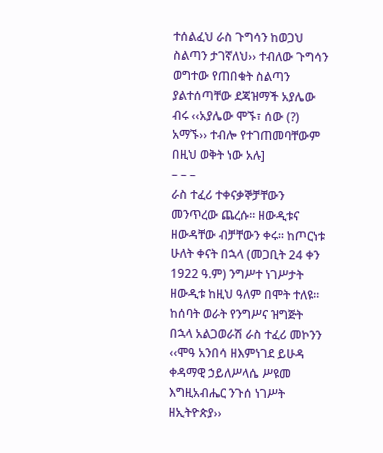ተሰልፈህ ራስ ጉግሳን ከወጋህ ስልጣን ታገኛለህ›› ተብለው ጉግሳን ወግተው የጠበቁት ስልጣን ያልተሰጣቸው ደጃዝማች አያሌው ብሩ ‹‹አያሌው ሞኙ፣ ሰው (?) አማኙ›› ተብሎ የተገጠመባቸውም በዚህ ወቅት ነው አሉ]
– – –
ራስ ተፈሪ ተቀናቃኞቻቸውን መንጥረው ጨረሱ፡፡ ዘውዲቱና ዘውዳቸው ብቻቸውን ቀሩ፡፡ ከጦርነቱ ሁለት ቀናት በኋላ (መጋቢት 24 ቀን 1922 ዓ.ም) ንግሥተ ነገሥታት ዘውዲቱ ከዚህ ዓለም በሞት ተለዩ፡፡ ከሰባት ወራት የንግሥና ዝግጅት በኋላ አልጋወራሽ ራስ ተፈሪ መኮንን ‹‹ሞዓ አንበሳ ዘእምነገደ ይሁዳ ቀዳማዊ ኃይለሥላሴ ሥዩመ እግዚአብሔር ንጉሰ ነገሥት ዘኢትዮጵያ››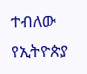ተብለው የኢትዮጵያ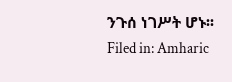ንጉሰ ነገሥት ሆኑ፡፡
Filed in: Amharic